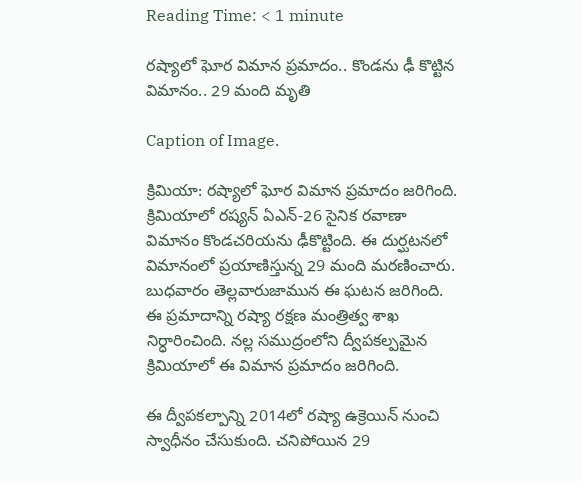Reading Time: < 1 minute

రష్యాలో ఘోర విమాన ప్రమాదం.. కొండను ఢీ కొట్టిన విమానం.. 29 మంది మృతి

Caption of Image.

క్రిమియా: రష్యాలో ఘోర విమాన ప్రమాదం జరిగింది. క్రిమియాలో రష్యన్ ఏఎన్-26 సైనిక రవాణా విమానం కొండచరియను ఢీకొట్టింది. ఈ దుర్ఘటనలో విమానంలో ప్రయాణిస్తున్న 29 మంది మరణించారు. బుధవారం తెల్లవారుజామున ఈ ఘటన జరిగింది. ఈ ప్రమాదాన్ని రష్యా రక్షణ మంత్రిత్వ శాఖ నిర్ధారించింది. నల్ల సముద్రంలోని ద్వీపకల్పమైన క్రిమియాలో ఈ విమాన ప్రమాదం జరిగింది.

ఈ ద్వీపకల్పాన్ని 2014లో రష్యా ఉక్రెయిన్ నుంచి స్వాధీనం చేసుకుంది. చనిపోయిన 29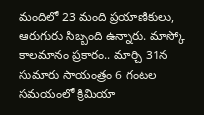మందిలో 23 మంది ప్రయాణికులు, ఆరుగురు సిబ్బంది ఉన్నారు. మాస్కో కాలమానం ప్రకారం.. మార్చి 31న సుమారు సాయంత్రం 6 గంటల సమయంలో క్రిమియా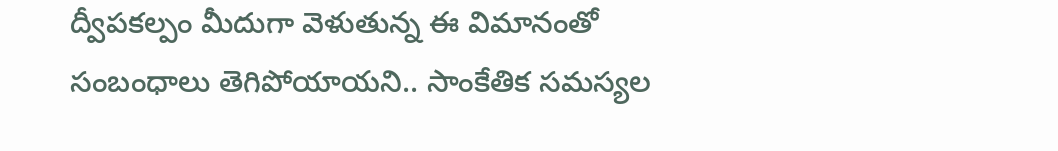ద్వీపకల్పం మీదుగా వెళుతున్న ఈ విమానంతో సంబంధాలు తెగిపోయాయని.. సాంకేతిక సమస్యల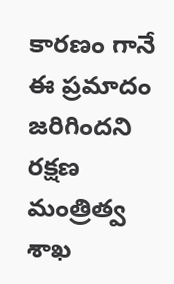కారణం గానే ఈ ప్రమాదం జరిగిందని రక్షణ మంత్రిత్వ శాఖ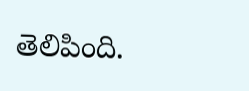తెలిపింది.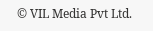© VIL Media Pvt Ltd.